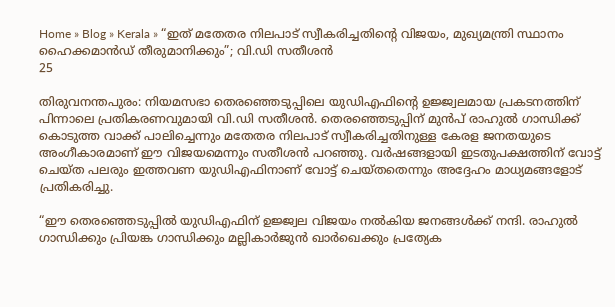Home » Blog » Kerala » “ഇത് മതേതര നിലപാട് സ്വീകരിച്ചതിന്‍റെ വിജയം, മുഖ്യമന്ത്രി സ്ഥാനം ഹൈക്കമാൻഡ് തീരുമാനിക്കും”; വി.ഡി സതീശൻ
25

തിരുവനന്തപുരം: നിയമസഭാ തെരഞ്ഞെടുപ്പിലെ യുഡിഎഫിന്‍റെ ഉജ്ജ്വലമായ പ്രകടനത്തിന് പിന്നാലെ പ്രതികരണവുമായി വി.ഡി സതീശൻ. തെരഞ്ഞെടുപ്പിന് മുൻപ് രാഹുൽ ഗാന്ധിക്ക് കൊടുത്ത വാക്ക് പാലിച്ചെന്നും മതേതര നിലപാട് സ്വീകരിച്ചതിനുള്ള കേരള ജനതയുടെ അംഗീകാരമാണ് ഈ വിജയമെന്നും സതീശൻ പറഞ്ഞു. വർഷങ്ങളായി ഇടതുപക്ഷത്തിന് വോട്ട് ചെയ്ത പലരും ഇത്തവണ യുഡിഎഫിനാണ് വോട്ട് ചെയ്തതെന്നും അദ്ദേഹം മാധ്യമങ്ങളോട് പ്രതികരിച്ചു.

“ഈ തെരഞ്ഞെടുപ്പിൽ യുഡിഎഫിന് ഉജ്ജ്വല വിജയം നൽകിയ ജനങ്ങൾക്ക് നന്ദി. രാഹുൽ ഗാന്ധിക്കും പ്രിയങ്ക ഗാന്ധിക്കും മല്ലികാർജുൻ ഖാർഖെക്കും പ്രത്യേക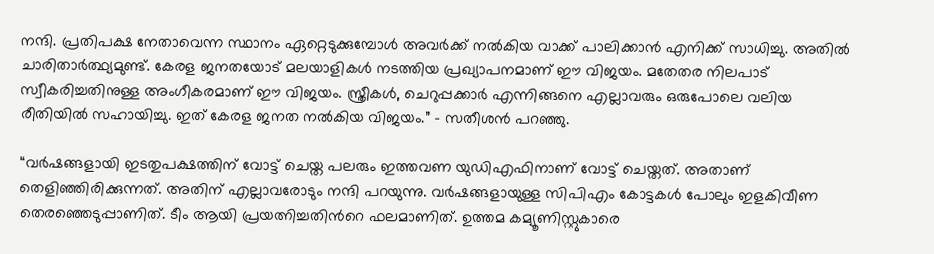നന്ദി. പ്രതിപക്ഷ നേതാവെന്ന സ്ഥാനം ഏറ്റെടുക്കുമ്പോൾ അവർക്ക് നൽകിയ വാക്ക് പാലിക്കാൻ എനിക്ക് സാധിച്ചു. അതിൽ ചാരിതാർത്ഥ്യമുണ്ട്. കേരള ജനതയോട് മലയാളികൾ നടത്തിയ പ്രഖ്യാപനമാണ് ഈ വിജയം. മതേതര നിലപാട് സ്വീകരിച്ചതിനുള്ള അംഗീകരമാണ് ഈ വിജയം. സ്ത്രീകൾ, ചെറുപ്പക്കാർ എന്നിങ്ങനെ എല്ലാവരും ഒരുപോലെ വലിയ രീതിയിൽ സഹായിച്ചു. ഇത് കേരള ജനത നൽകിയ വിജയം.” – സതീശൻ പറഞ്ഞു.

“വർഷങ്ങളായി ഇടതുപക്ഷത്തിന് വോട്ട് ചെയ്ത പലരും ഇത്തവണ യുഡിഎഫിനാണ് വോട്ട് ചെയ്തത്. അതാണ് തെളിഞ്ഞിരിക്കുന്നത്. അതിന് എല്ലാവരോടും നന്ദി പറയുന്നു. വർഷങ്ങളായുള്ള സിപിഎം കോട്ടകൾ പോലും ഇളകിവീണ തെരഞ്ഞെടുപ്പാണിത്. ടീം ആയി പ്രയത്നിച്ചതിന്‍റെ ഫലമാണിത്. ഉത്തമ കമ്യൂണിസ്റ്റുകാരെ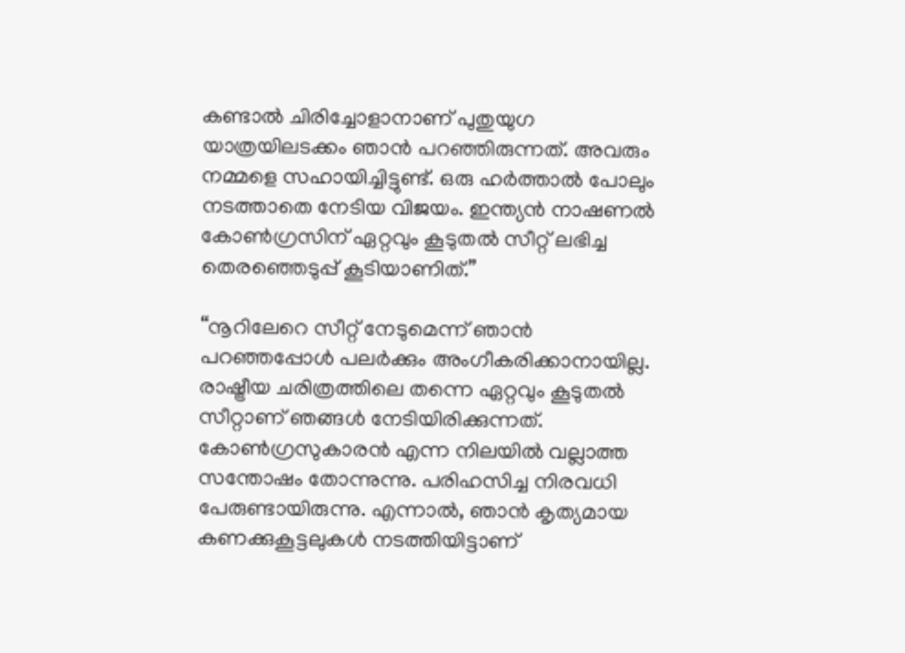കണ്ടാൽ ചിരിച്ചോളാനാണ് പുതുയുഗ യാത്രയിലടക്കം ഞാൻ പറഞ്ഞിരുന്നത്. അവരും നമ്മളെ സഹായിച്ചിട്ടുണ്ട്. ഒരു ഹർത്താൽ പോലും നടത്താതെ നേടിയ വിജയം. ഇന്ത്യൻ നാഷണൽ കോൺഗ്രസിന് ഏറ്റവും കൂടുതൽ സീറ്റ് ലഭിച്ച തെരഞ്ഞെടുപ്പ് കൂടിയാണിത്.”

“നൂറിലേറെ സീറ്റ് നേടുമെന്ന് ഞാൻ പറഞ്ഞപ്പോൾ പലർക്കും അംഗീകരിക്കാനായില്ല. രാഷ്ട്രീയ ചരിത്രത്തിലെ തന്നെ ഏറ്റവും കൂടുതൽ സീറ്റാണ് ഞങ്ങൾ നേടിയിരിക്കുന്നത്. കോൺഗ്രസുകാരൻ എന്ന നിലയിൽ വല്ലാത്ത സന്തോഷം തോന്നുന്നു. പരിഹസിച്ച നിരവധി പേരുണ്ടായിരുന്നു. എന്നാൽ, ഞാൻ കൃത്യമായ കണക്കുകൂട്ടലുകൾ നടത്തിയിട്ടാണ്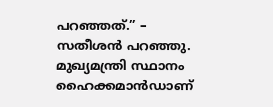പറഞ്ഞത്.” – സതീശൻ പറഞ്ഞു. മുഖ്യമന്ത്രി സ്ഥാനം ഹൈക്കമാൻഡാണ്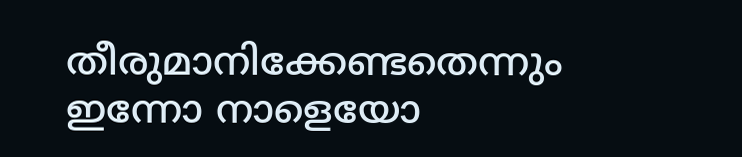തീരുമാനിക്കേണ്ടതെന്നും ഇന്നോ നാളെയോ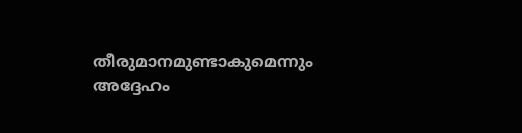തീരുമാനമുണ്ടാകുമെന്നും അദ്ദേഹം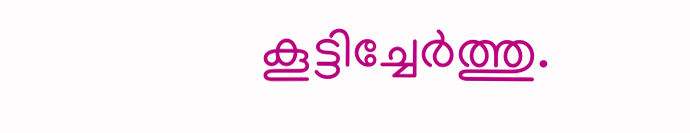കൂട്ടിച്ചേർത്തു.